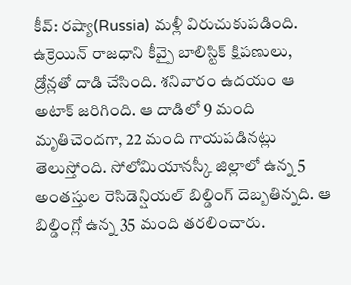కీవ్: రష్యా(Russia) మళ్లీ విరుచుకుపడింది. ఉక్రెయిన్ రాజధాని కీవ్పై బాలిస్టిక్ క్షిపణులు, డ్రోన్లతో దాడి చేసింది. శనివారం ఉదయం ఆ అటాక్ జరిగింది. ఆ దాడిలో 9 మంది మృతిచెందగా, 22 మంది గాయపడినట్లు తెలుస్తోంది. సోలోమియానస్కీ జిల్లాలో ఉన్న 5 అంతస్తుల రెసిడెన్షియల్ బిల్డింగ్ దెబ్బతిన్నది. ఆ బిల్డింగ్లో ఉన్న 35 మంది తరలించారు.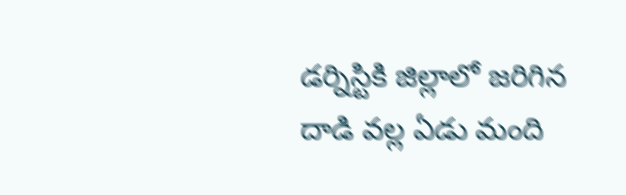డర్నిస్టికి జిల్లాలో జరిగిన దాడి వల్ల ఏడు మంది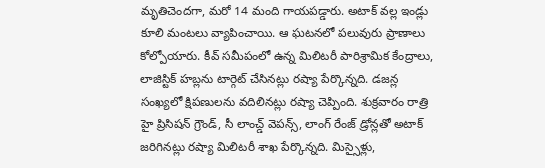మృతిచెందగా, మరో 14 మంది గాయపడ్డారు. అటాక్ వల్ల ఇండ్లు కూలి మంటలు వ్యాపించాయి. ఆ ఘటనలో పలువురు ప్రాణాలు కోల్పోయారు. కీవ్ సమీపంలో ఉన్న మిలిటరీ పారిశ్రామిక కేంద్రాలు, లాజిస్టిక్ హబ్లను టార్గెట్ చేసినట్లు రష్యా పేర్కొన్నది. డజన్ల సంఖ్యలో క్షిపణులను వదిలినట్లు రష్యా చెప్పింది. శుక్రవారం రాత్రి హై ప్రిసిషన్ గ్రౌండ్, సీ లాంచ్డ్ వెపన్స్, లాంగ్ రేంజ్ డ్రోన్లతో అటాక్ జరిగినట్లు రష్యా మిలిటరీ శాఖ పేర్కొన్నది. మిస్సైళ్లు,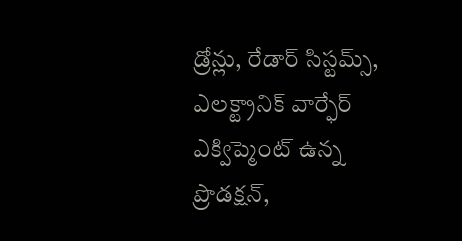డ్రోన్లు, రేడార్ సిస్టమ్స్, ఎలక్ట్రానిక్ వార్ఫేర్ ఎక్విప్మెంట్ ఉన్న ప్రొడక్షన్,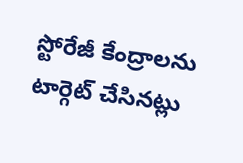స్టోరేజీ కేంద్రాలను టార్గెట్ చేసినట్లు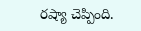రష్యా చెప్పింది.